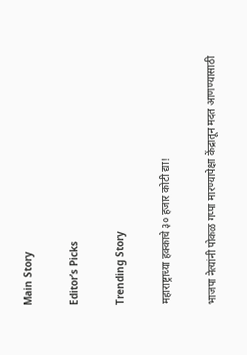Main Story

Editor’s Picks

Trending Story

महाराष्ट्राच्या हक्काचे ३० हजार कोटी द्या!

भाजपा नेत्यांनी पोकळ गप्पा मारण्यापेक्षा केंद्रातून मदत आणण्यासाठी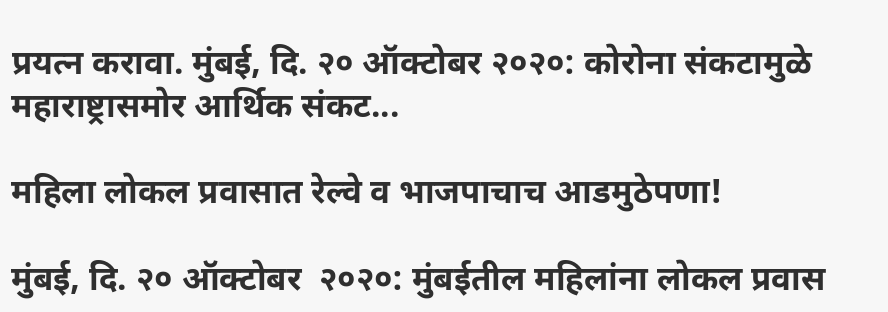प्रयत्न करावा. मुंबई, दि. २० ऑक्टोबर २०२०: कोरोना संकटामुळे महाराष्ट्रासमोर आर्थिक संकट...

महिला लोकल प्रवासात रेल्वे व भाजपाचाच आडमुठेपणा!

मुंबई, दि. २० ऑक्टोबर  २०२०: मुंबईतील महिलांना लोकल प्रवास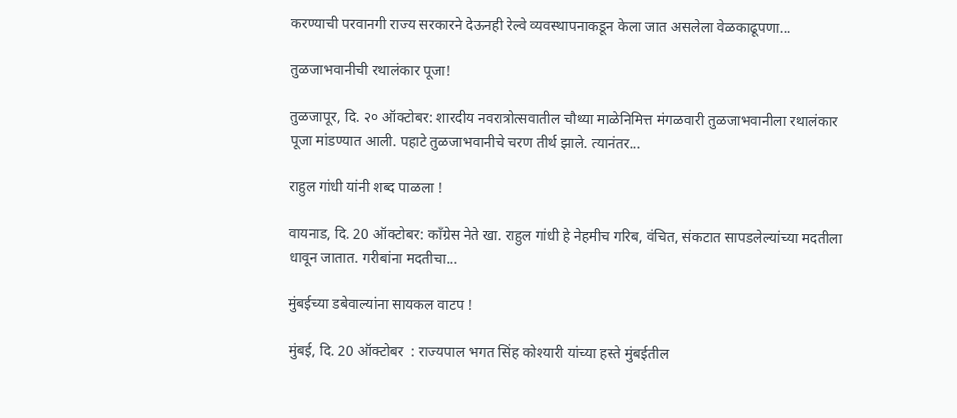करण्याची परवानगी राज्य सरकारने देऊनही रेल्वे व्यवस्थापनाकडून केला जात असलेला वेळकाढूपणा...

तुळजाभवानीची रथालंकार पूजा!

तुळजापूर, दि. २० ऑक्टोबर: शारदीय नवरात्रोत्सवातील चौथ्या माळेनिमित्त मंगळवारी तुळजाभवानीला रथालंकार पूजा मांडण्यात आली. पहाटे तुळजाभवानीचे चरण तीर्थ झाले. त्यानंतर...

राहुल गांधी यांनी शब्द पाळला !

वायनाड, दि. 20 ऑक्टोबर: काँग्रेस नेते खा. राहुल गांधी हे नेहमीच गरिब, वंचित, संकटात सापडलेल्यांच्या मदतीला धावून जातात. गरीबांना मदतीचा...

मुंबईच्या डबेवाल्यांना सायकल वाटप !

मुंबई, दि. 20 ऑक्टोबर  : राज्यपाल भगत सिंह कोश्यारी यांच्या हस्ते मुंबईतील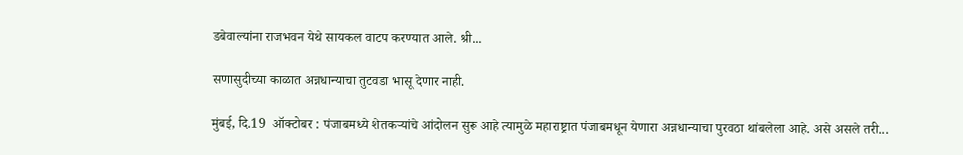डबेवाल्यांना राजभवन येथे सायकल वाटप करण्यात आले. श्री...

सणासुदीच्या काळात अन्नधान्याचा तुटवडा भासू देणार नाही.

मुंबई, दि.19  ऑक्टोबर : पंजाबमध्ये शेतकऱ्यांचे आंदोलन सुरू आहे त्यामुळे महाराष्ट्रात पंजाबमधून येणारा अन्नधान्याचा पुरवठा थांबलेला आहे. असे असले तरी...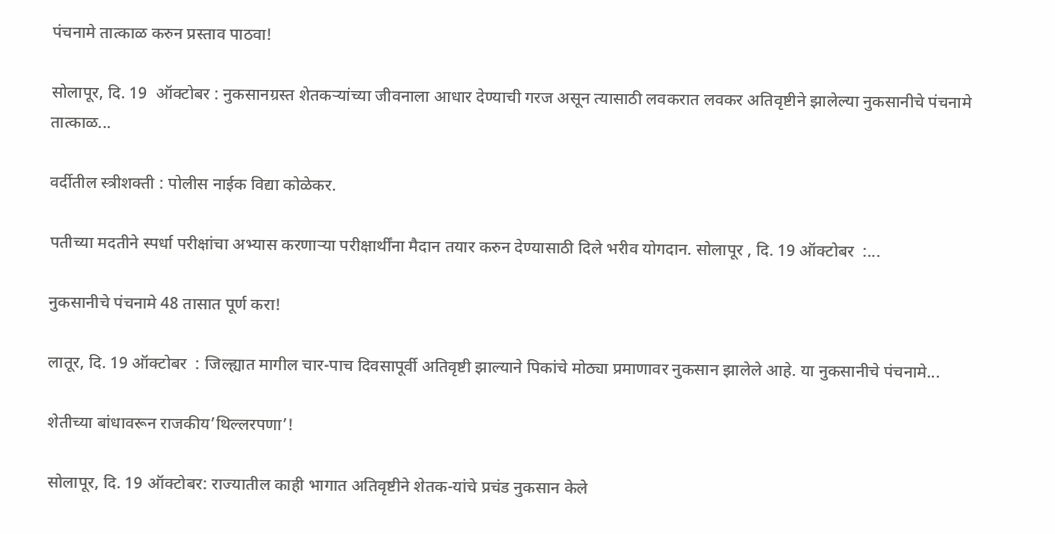पंचनामे तात्काळ करुन प्रस्ताव पाठवा!

सोलापूर, दि. 19  ऑक्टोबर : नुकसानग्रस्त शेतकऱ्यांच्या जीवनाला आधार देण्याची गरज असून त्यासाठी लवकरात लवकर अतिवृष्टीने झालेल्या नुकसानीचे पंचनामे तात्काळ...

वर्दीतील स्त्रीशक्ती : पोलीस नाईक विद्या कोळेकर.

पतीच्या मदतीने स्पर्धा परीक्षांचा अभ्यास करणाऱ्या परीक्षार्थींना मैदान तयार करुन देण्यासाठी दिले भरीव योगदान. सोलापूर , दि. 19 ऑक्टोबर  :...

नुकसानीचे पंचनामे 48 तासात पूर्ण करा!

लातूर, दि. 19 ऑक्टोबर  : जिल्ह्यात मागील चार-पाच दिवसापूर्वी अतिवृष्टी झाल्याने पिकांचे मोठ्या प्रमाणावर नुकसान झालेले आहे. या नुकसानीचे पंचनामे...

शेतीच्या बांधावरून राजकीय’थिल्लरपणा’!

सोलापूर, दि. 19 ऑक्टोबर: राज्यातील काही भागात अतिवृष्टीने शेतक-यांचे प्रचंड नुकसान केले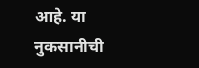आहे. या नुकसानीची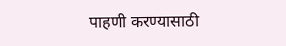पाहणी करण्यासाठी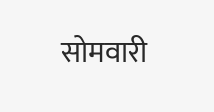सोमवारी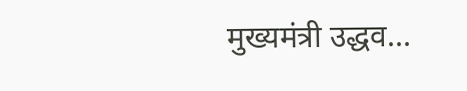मुख्यमंत्री उद्धव...